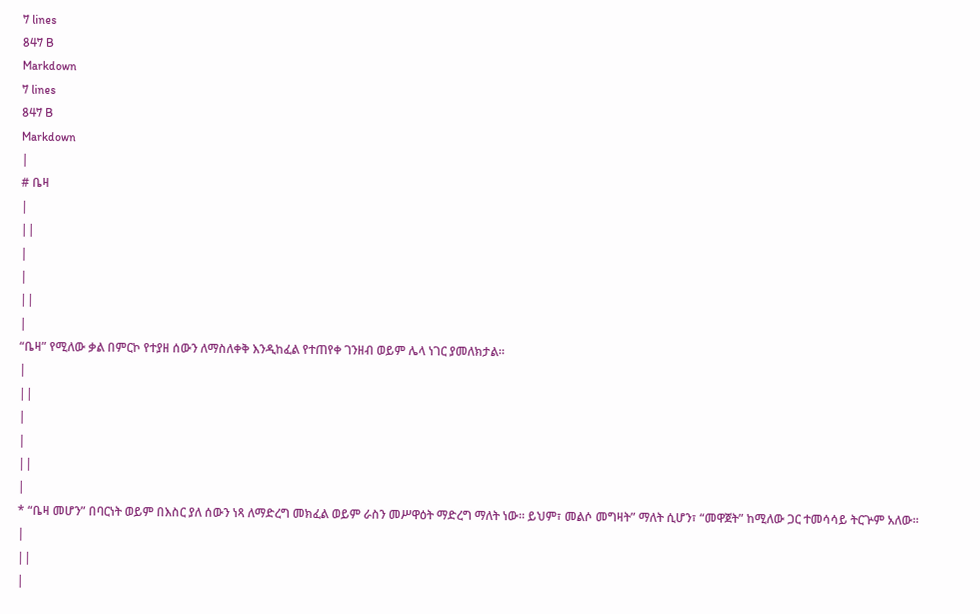7 lines
847 B
Markdown
7 lines
847 B
Markdown
|
# ቤዛ
|
||
|
|
||
|
“ቤዛ” የሚለው ቃል በምርኮ የተያዘ ሰውን ለማስለቀቅ እንዲከፈል የተጠየቀ ገንዘብ ወይም ሌላ ነገር ያመለክታል።
|
||
|
|
||
|
* “ቤዛ መሆን” በባርነት ወይም በእስር ያለ ሰውን ነጻ ለማድረግ መክፈል ወይም ራስን መሥዋዕት ማድረግ ማለት ነው። ይህም፣ መልሶ መግዛት” ማለት ሲሆን፣ “መዋጀት” ከሚለው ጋር ተመሳሳይ ትርጕም አለው።
|
||
|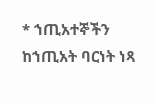* ኀጢአተኞችን ከኀጢአት ባርነት ነጻ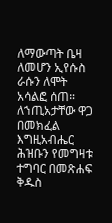ለማውጣት ቤዛ ለመሆን ኢየሱስ ራሱን ለሞት አሳልፎ ሰጠ። ለኀጢአታቸው ዋጋ በመክፈል እግዚአብሔር ሕዝቡን የመግዛቱ ተግባር በመጽሐፍ ቅዱስ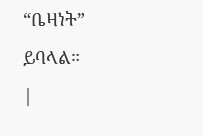“ቤዛነት” ይባላል።
|